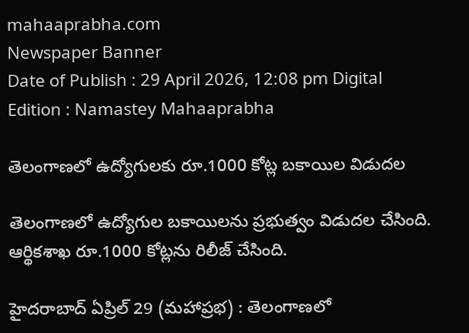mahaaprabha.com
Newspaper Banner
Date of Publish : 29 April 2026, 12:08 pm Digital Edition : Namastey Mahaaprabha

తెలంగాణలో ఉద్యోగులకు రూ.1000 కోట్ల బకాయిల విడుదల

తెలంగాణలో ఉద్యోగుల బకాయిలను ప్రభుత్వం విడుదల చేసింది. ఆర్థికశాఖ రూ.1000 కోట్లను రిలీజ్ చేసింది.

హైదరాబాద్ ఏప్రిల్ 29 (మహాప్రభ) : తెలంగాణలో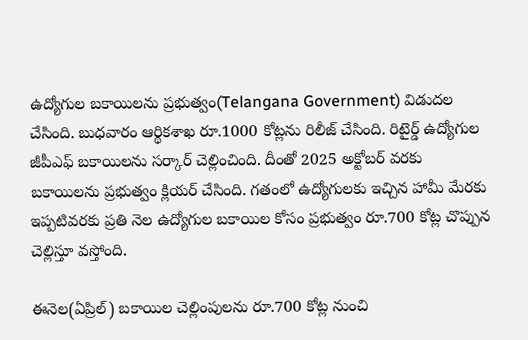ఉద్యోగుల బకాయిలను ప్రభుత్వం(Telangana Government) విడుదల చేసింది. బుధవారం ఆర్థికశాఖ రూ.1000 కోట్లను రిలీజ్ చేసింది. రిటైర్డ్ ఉద్యోగుల జీపీఎఫ్ బకాయిలను సర్కార్ చెల్లించింది. దీంతో 2025 అక్టోబర్ వరకు బకాయిలను ప్రభుత్వం క్లియర్ చేసింది. గతంలో ఉద్యోగులకు ఇచ్చిన హామీ మేరకు ఇప్పటివరకు ప్రతి నెల ఉద్యోగుల బకాయిల కోసం ప్రభుత్వం రూ.700 కోట్ల చొప్పున చెల్లిస్తూ వస్తోంది.

ఈనెల(ఏప్రిల్) బకాయిల చెల్లింపులను రూ.700 కోట్ల నుంచి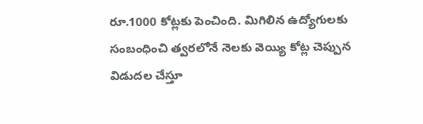రూ.1000 కోట్లకు పెంచింది. మిగిలిన ఉద్యోగులకు సంబంధించి త్వరలోనే నెలకు వెయ్యి కోట్ల చెప్పున విడుదల చేస్తూ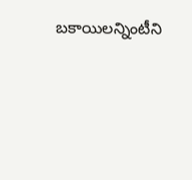బకాయిలన్నింటీని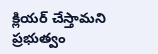క్లియర్ చేస్తామని ప్రభుత్వం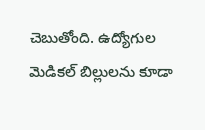చెబుతోంది. ఉద్యోగుల మెడికల్ బిల్లులను కూడా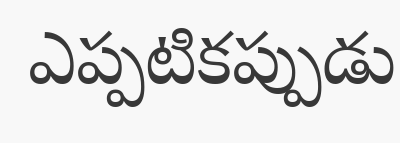ఎప్పటికప్పుడు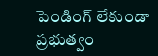పెండింగ్ లేకుండా ప్రభుత్వం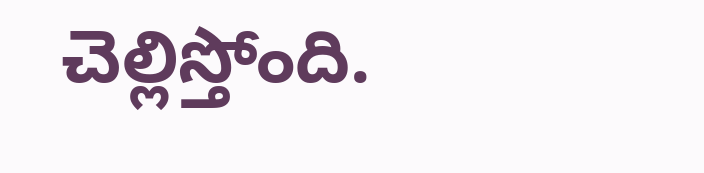చెల్లిస్తోంది.